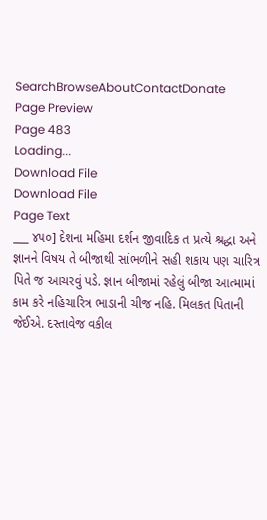SearchBrowseAboutContactDonate
Page Preview
Page 483
Loading...
Download File
Download File
Page Text
___ ૪૫૦] દેશના મહિમા દર્શન જીવાદિક ત પ્રત્યે શ્રદ્ધા અને જ્ઞાનને વિષય તે બીજાથી સાંભળીને સહી શકાય પણ ચારિત્ર પિતે જ આચરવું પડે. જ્ઞાન બીજામાં રહેલું બીજા આત્મામાં કામ કરે નહિચારિત્ર ભાડાની ચીજ નહિ. મિલકત પિતાની જેઈએ. દસ્તાવેજ વકીલ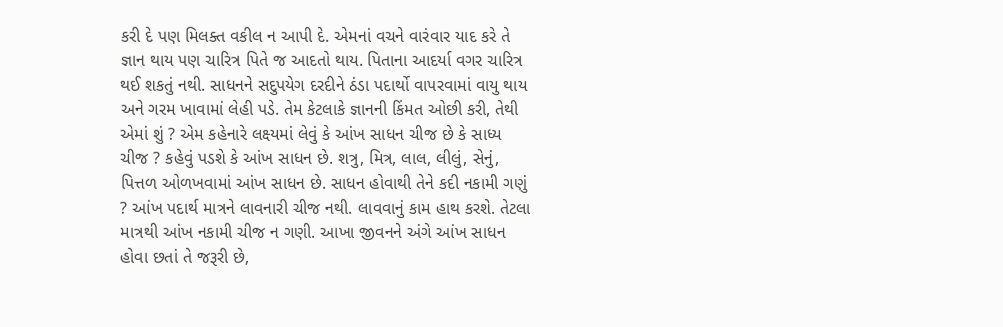કરી દે પણ મિલક્ત વકીલ ન આપી દે. એમનાં વચને વારંવાર યાદ કરે તે જ્ઞાન થાય પણ ચારિત્ર પિતે જ આદતો થાય. પિતાના આદર્યા વગર ચારિત્ર થઈ શકતું નથી. સાધનને સદુપયેગ દરદીને ઠંડા પદાર્થો વાપરવામાં વાયુ થાય અને ગરમ ખાવામાં લેહી પડે. તેમ કેટલાકે જ્ઞાનની કિંમત ઓછી કરી, તેથી એમાં શું ? એમ કહેનારે લક્ષ્યમાં લેવું કે આંખ સાધન ચીજ છે કે સાધ્ય ચીજ ? કહેવું પડશે કે આંખ સાધન છે. શત્રુ, મિત્ર, લાલ, લીલું, સેનું, પિત્તળ ઓળખવામાં આંખ સાધન છે. સાધન હોવાથી તેને કદી નકામી ગણું ? આંખ પદાર્થ માત્રને લાવનારી ચીજ નથી. લાવવાનું કામ હાથ કરશે. તેટલા માત્રથી આંખ નકામી ચીજ ન ગણી. આખા જીવનને અંગે આંખ સાધન હોવા છતાં તે જરૂરી છે,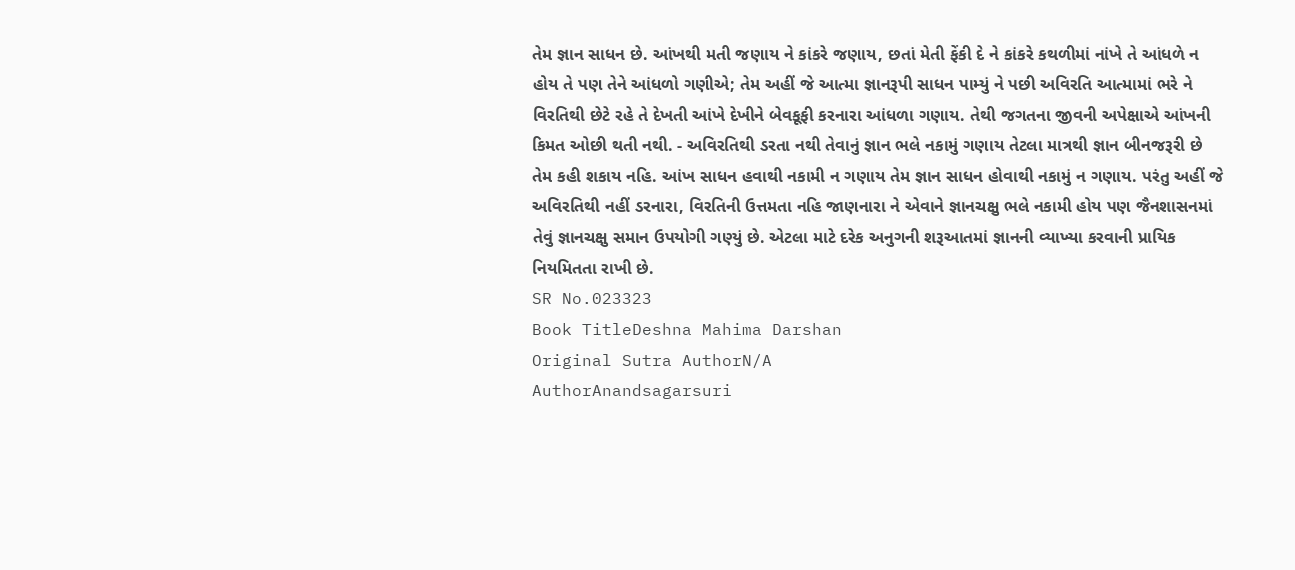તેમ જ્ઞાન સાધન છે. આંખથી મતી જણાય ને કાંકરે જણાય, છતાં મેતી ફેંકી દે ને કાંકરે કથળીમાં નાંખે તે આંધળે ન હોય તે પણ તેને આંધળો ગણીએ; તેમ અહીં જે આત્મા જ્ઞાનરૂપી સાધન પામ્યું ને પછી અવિરતિ આત્મામાં ભરે ને વિરતિથી છેટે રહે તે દેખતી આંખે દેખીને બેવકૂફી કરનારા આંધળા ગણાય. તેથી જગતના જીવની અપેક્ષાએ આંખની કિમત ઓછી થતી નથી. - અવિરતિથી ડરતા નથી તેવાનું જ્ઞાન ભલે નકામું ગણાય તેટલા માત્રથી જ્ઞાન બીનજરૂરી છે તેમ કહી શકાય નહિ. આંખ સાધન હવાથી નકામી ન ગણાય તેમ જ્ઞાન સાધન હોવાથી નકામું ન ગણાય. પરંતુ અહીં જે અવિરતિથી નહીં ડરનારા, વિરતિની ઉત્તમતા નહિ જાણનારા ને એવાને જ્ઞાનચક્ષુ ભલે નકામી હોય પણ જૈનશાસનમાં તેવું જ્ઞાનચક્ષુ સમાન ઉપયોગી ગણ્યું છે. એટલા માટે દરેક અનુગની શરૂઆતમાં જ્ઞાનની વ્યાખ્યા કરવાની પ્રાયિક નિયમિતતા રાખી છે.
SR No.023323
Book TitleDeshna Mahima Darshan
Original Sutra AuthorN/A
AuthorAnandsagarsuri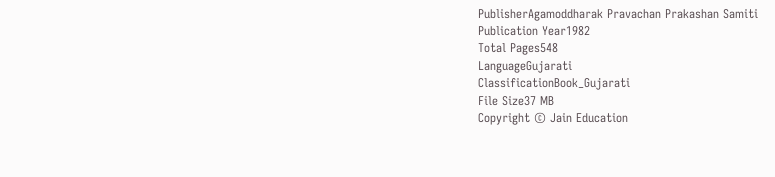PublisherAgamoddharak Pravachan Prakashan Samiti
Publication Year1982
Total Pages548
LanguageGujarati
ClassificationBook_Gujarati
File Size37 MB
Copyright © Jain Education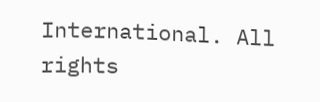International. All rights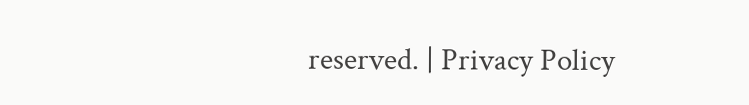reserved. | Privacy Policy